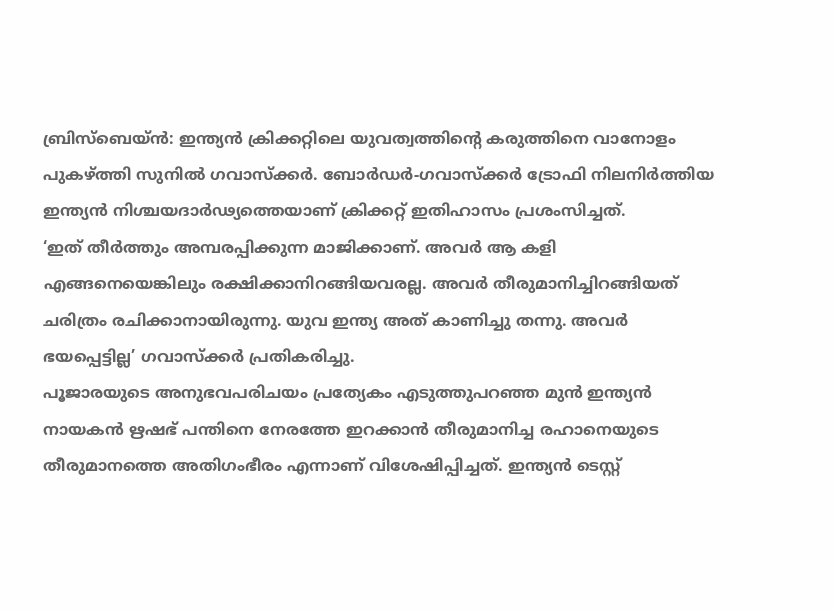ബ്രിസ്ബെയ്ൻ: ഇന്ത്യൻ ക്രിക്കറ്റിലെ യുവത്വത്തിന്റെ കരുത്തിനെ വാനോളം പുകഴ്ത്തി സുനിൽ ഗവാസ്ക്കർ. ബോർഡർ-ഗവാസ്ക്കർ ട്രോഫി നിലനിർത്തിയ ഇന്ത്യൻ നിശ്ചയദാർഢ്യത്തെയാണ് ക്രിക്കറ്റ് ഇതിഹാസം പ്രശംസിച്ചത്.
‘ഇത് തീർത്തും അമ്പരപ്പിക്കുന്ന മാജിക്കാണ്. അവർ ആ കളി എങ്ങനെയെങ്കിലും രക്ഷിക്കാനിറങ്ങിയവരല്ല. അവർ തീരുമാനിച്ചിറങ്ങിയത് ചരിത്രം രചിക്കാനായിരുന്നു. യുവ ഇന്ത്യ അത് കാണിച്ചു തന്നു. അവർ ഭയപ്പെട്ടില്ല’ ഗവാസ്ക്കർ പ്രതികരിച്ചു.
പൂജാരയുടെ അനുഭവപരിചയം പ്രത്യേകം എടുത്തുപറഞ്ഞ മുൻ ഇന്ത്യൻ നായകൻ ഋഷഭ് പന്തിനെ നേരത്തേ ഇറക്കാൻ തീരുമാനിച്ച രഹാനെയുടെ തീരുമാനത്തെ അതിഗംഭീരം എന്നാണ് വിശേഷിപ്പിച്ചത്. ഇന്ത്യൻ ടെസ്റ്റ്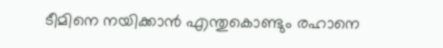ടീമിനെ നയിക്കാൻ എന്തുകൊണ്ടും രഹാനെ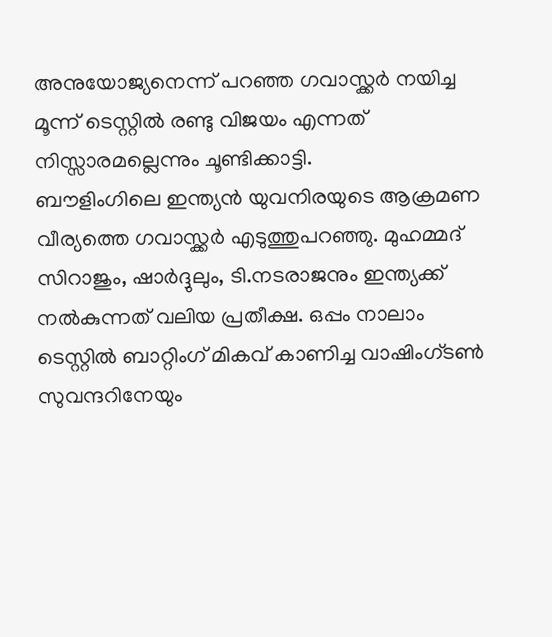അനുയോജ്യനെന്ന് പറഞ്ഞ ഗവാസ്ക്കർ നയിച്ച മൂന്ന് ടെസ്റ്റിൽ രണ്ടു വിജയം എന്നത് നിസ്സാരമല്ലെന്നും ചൂണ്ടിക്കാട്ടി.
ബൗളിംഗിലെ ഇന്ത്യൻ യുവനിരയുടെ ആക്രമണ വീര്യത്തെ ഗവാസ്ക്കർ എടുത്തുപറഞ്ഞു. മുഹമ്മദ് സിറാജും, ഷാർദ്ദുലും, ടി.നടരാജനും ഇന്ത്യക്ക് നൽകുന്നത് വലിയ പ്രതീക്ഷ. ഒപ്പം നാലാം ടെസ്റ്റിൽ ബാറ്റിംഗ് മികവ് കാണിച്ച വാഷിംഗ്ടൺ സുവന്ദറിനേയും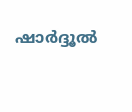ഷാർദ്ദൂൽ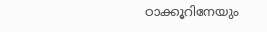ഠാക്കൂറിനേയും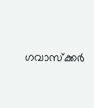ഗവാസ്ക്കർ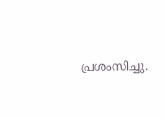പ്രശംസിച്ചു.